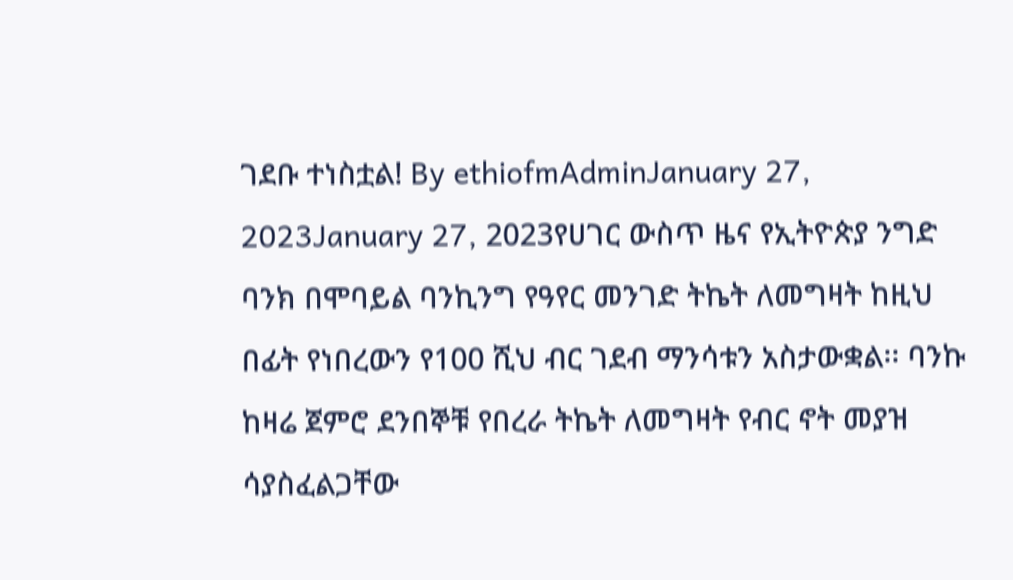ገደቡ ተነስቷል! By ethiofmAdminJanuary 27, 2023January 27, 2023የሀገር ውስጥ ዜና የኢትዮጵያ ንግድ ባንክ በሞባይል ባንኪንግ የዓየር መንገድ ትኬት ለመግዛት ከዚህ በፊት የነበረውን የ100 ሺህ ብር ገደብ ማንሳቱን አስታውቋል፡፡ ባንኩ ከዛሬ ጀምሮ ደንበኞቹ የበረራ ትኬት ለመግዛት የብር ኖት መያዝ ሳያስፈልጋቸው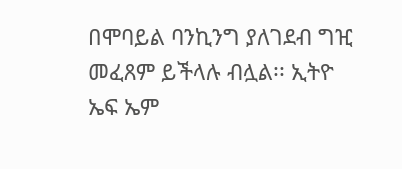በሞባይል ባንኪንግ ያለገደብ ግዢ መፈጸም ይችላሉ ብሏል፡፡ ኢትዮ ኤፍ ኤም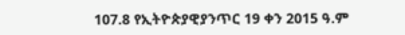107.8 የኢትዮጵያዊያንጥር 19 ቀን 2015 ዓ.ም